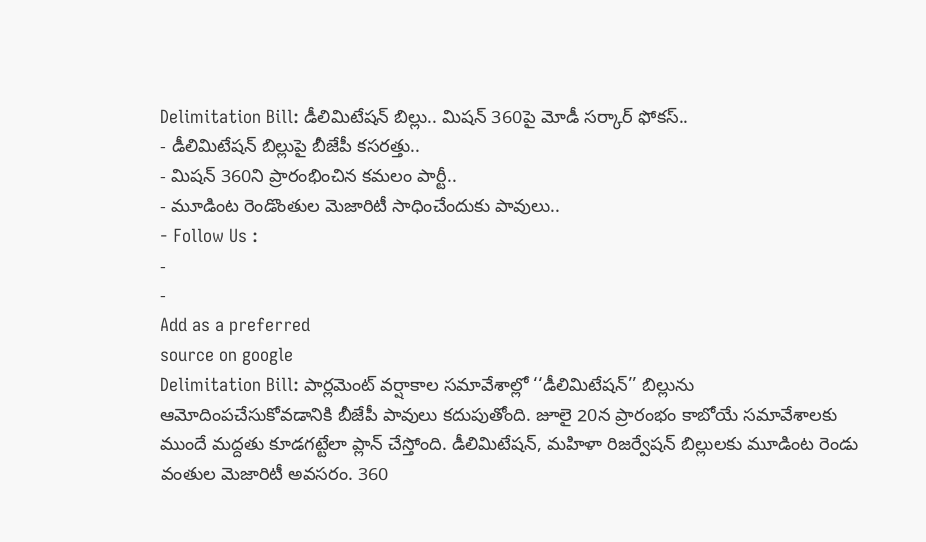Delimitation Bill: డీలిమిటేషన్ బిల్లు.. మిషన్ 360పై మోడీ సర్కార్ ఫోకస్..
- డీలిమిటేషన్ బిల్లుపై బీజేపీ కసరత్తు..
- మిషన్ 360ని ప్రారంభించిన కమలం పార్టీ..
- మూడింట రెండొంతుల మెజారిటీ సాధించేందుకు పావులు..
- Follow Us :
-
-
Add as a preferred
source on google
Delimitation Bill: పార్లమెంట్ వర్షాకాల సమావేశాల్లో ‘‘డీలిమిటేషన్’’ బిల్లును ఆమోదింపచేసుకోవడానికి బీజేపీ పావులు కదుపుతోంది. జూలై 20న ప్రారంభం కాబోయే సమావేశాలకు ముందే మద్దతు కూడగట్టేలా ప్లాన్ చేస్తోంది. డీలిమిటేషన్, మహిళా రిజర్వేషన్ బిల్లులకు మూడింట రెండు వంతుల మెజారిటీ అవసరం. 360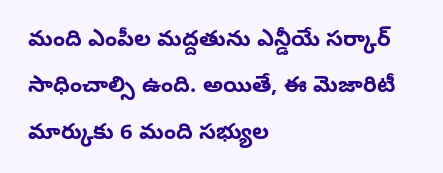మంది ఎంపీల మద్దతును ఎన్డీయే సర్కార్ సాధించాల్సి ఉంది. అయితే, ఈ మెజారిటీ మార్కుకు 6 మంది సభ్యుల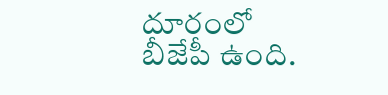దూరంలో బీజేపీ ఉంది.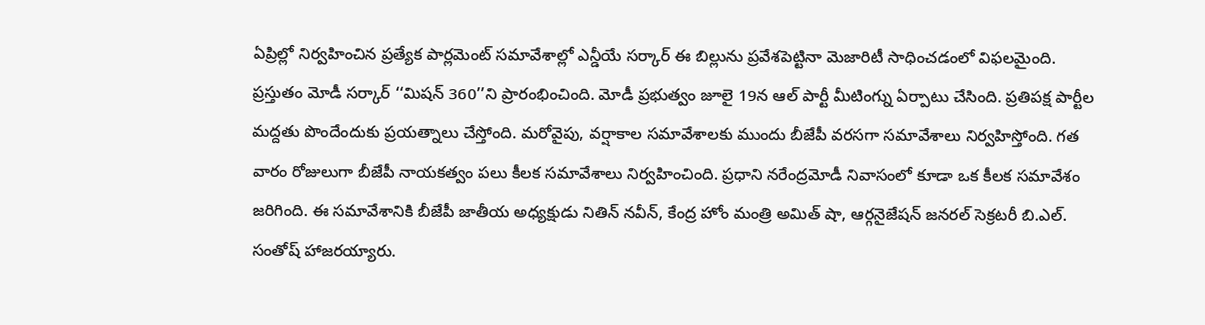ఏప్రిల్లో నిర్వహించిన ప్రత్యేక పార్లమెంట్ సమావేశాల్లో ఎన్డీయే సర్కార్ ఈ బిల్లును ప్రవేశపెట్టినా మెజారిటీ సాధించడంలో విఫలమైంది.
ప్రస్తుతం మోడీ సర్కార్ ‘‘మిషన్ 360’’ని ప్రారంభించింది. మోడీ ప్రభుత్వం జూలై 19న ఆల్ పార్టీ మీటింగ్ను ఏర్పాటు చేసింది. ప్రతిపక్ష పార్టీల మద్దతు పొందేందుకు ప్రయత్నాలు చేస్తోంది. మరోవైపు, వర్షాకాల సమావేశాలకు ముందు బీజేపీ వరసగా సమావేశాలు నిర్వహిస్తోంది. గత వారం రోజులుగా బీజేపీ నాయకత్వం పలు కీలక సమావేశాలు నిర్వహించింది. ప్రధాని నరేంద్రమోడీ నివాసంలో కూడా ఒక కీలక సమావేశం జరిగింది. ఈ సమావేశానికి బీజేపీ జాతీయ అధ్యక్షుడు నితిన్ నవీన్, కేంద్ర హోం మంత్రి అమిత్ షా, ఆర్గనైజేషన్ జనరల్ సెక్రటరీ బి.ఎల్. సంతోష్ హాజరయ్యారు.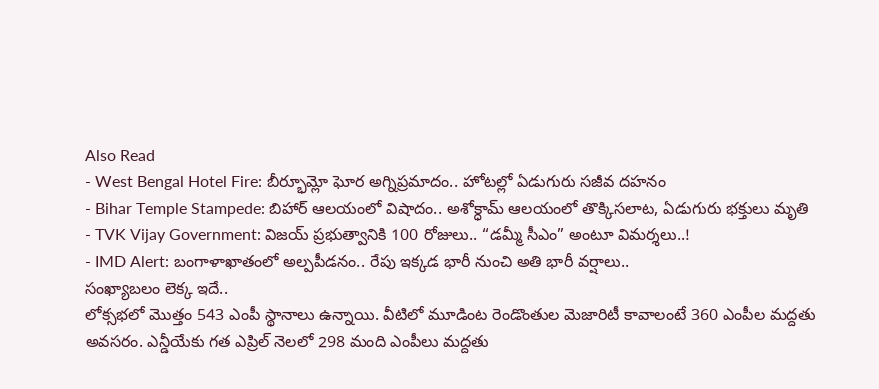Also Read
- West Bengal Hotel Fire: బీర్భూమ్లో ఘోర అగ్నిప్రమాదం.. హోటల్లో ఏడుగురు సజీవ దహనం
- Bihar Temple Stampede: బిహార్ ఆలయంలో విషాదం.. అశోక్ధామ్ ఆలయంలో తొక్కిసలాట, ఏడుగురు భక్తులు మృతి
- TVK Vijay Government: విజయ్ ప్రభుత్వానికి 100 రోజులు.. “డమ్మీ సీఎం” అంటూ విమర్శలు..!
- IMD Alert: బంగాళాఖాతంలో అల్పపీడనం.. రేపు ఇక్కడ భారీ నుంచి అతి భారీ వర్షాలు..
సంఖ్యాబలం లెక్క ఇదే..
లోక్సభలో మొత్తం 543 ఎంపీ స్థానాలు ఉన్నాయి. వీటిలో మూడింట రెండొంతుల మెజారిటీ కావాలంటే 360 ఎంపీల మద్దతు అవసరం. ఎన్డీయేకు గత ఎప్రిల్ నెలలో 298 మంది ఎంపీలు మద్దతు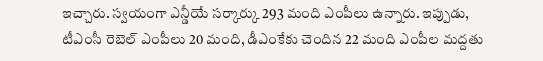ఇచ్చారు. స్వయంగా ఎన్డీయే సర్కార్కు 293 మంది ఎంపీలు ఉన్నారు. ఇప్పుడు, టీఎంసీ రెబెల్ ఎంపీలు 20 మంది, డీఎంకేకు చెందిన 22 మంది ఎంపీల మద్దతు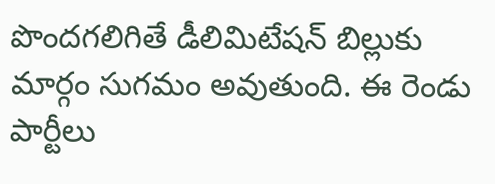పొందగలిగితే డీలిమిటేషన్ బిల్లుకు మార్గం సుగమం అవుతుంది. ఈ రెండు పార్టీలు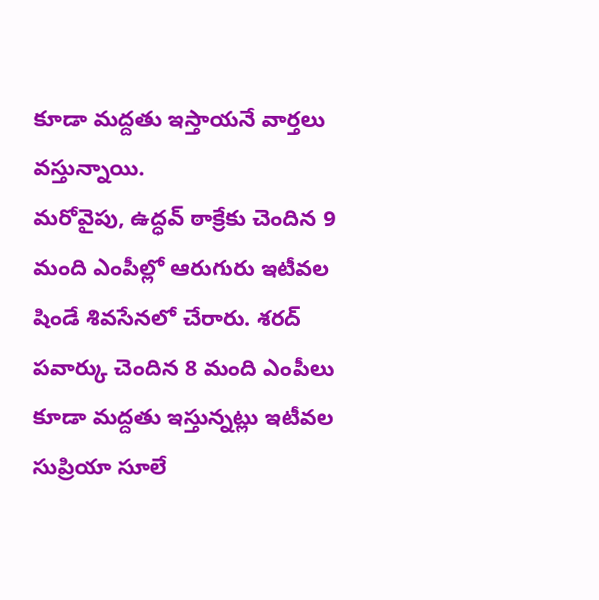కూడా మద్దతు ఇస్తాయనే వార్తలు వస్తున్నాయి.
మరోవైపు, ఉద్ధవ్ ఠాక్రేకు చెందిన 9 మంది ఎంపీల్లో ఆరుగురు ఇటీవల షిండే శివసేనలో చేరారు. శరద్ పవార్కు చెందిన 8 మంది ఎంపీలు కూడా మద్దతు ఇస్తున్నట్లు ఇటీవల సుప్రియా సూలే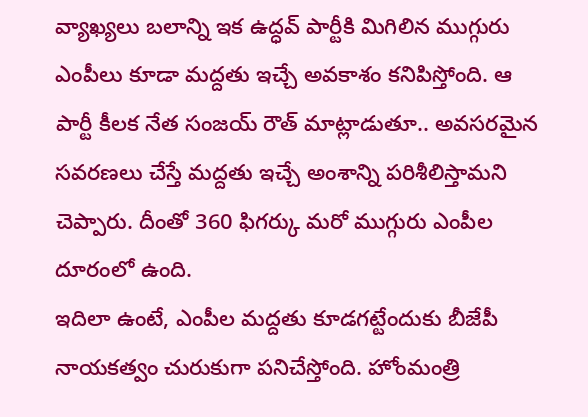వ్యాఖ్యలు బలాన్ని ఇక ఉద్ధవ్ పార్టీకి మిగిలిన ముగ్గురు ఎంపీలు కూడా మద్దతు ఇచ్చే అవకాశం కనిపిస్తోంది. ఆ పార్టీ కీలక నేత సంజయ్ రౌత్ మాట్లాడుతూ.. అవసరమైన సవరణలు చేస్తే మద్దతు ఇచ్చే అంశాన్ని పరిశీలిస్తామని చెప్పారు. దీంతో 360 ఫిగర్కు మరో ముగ్గురు ఎంపీల దూరంలో ఉంది.
ఇదిలా ఉంటే, ఎంపీల మద్దతు కూడగట్టేందుకు బీజేపీ నాయకత్వం చురుకుగా పనిచేస్తోంది. హోంమంత్రి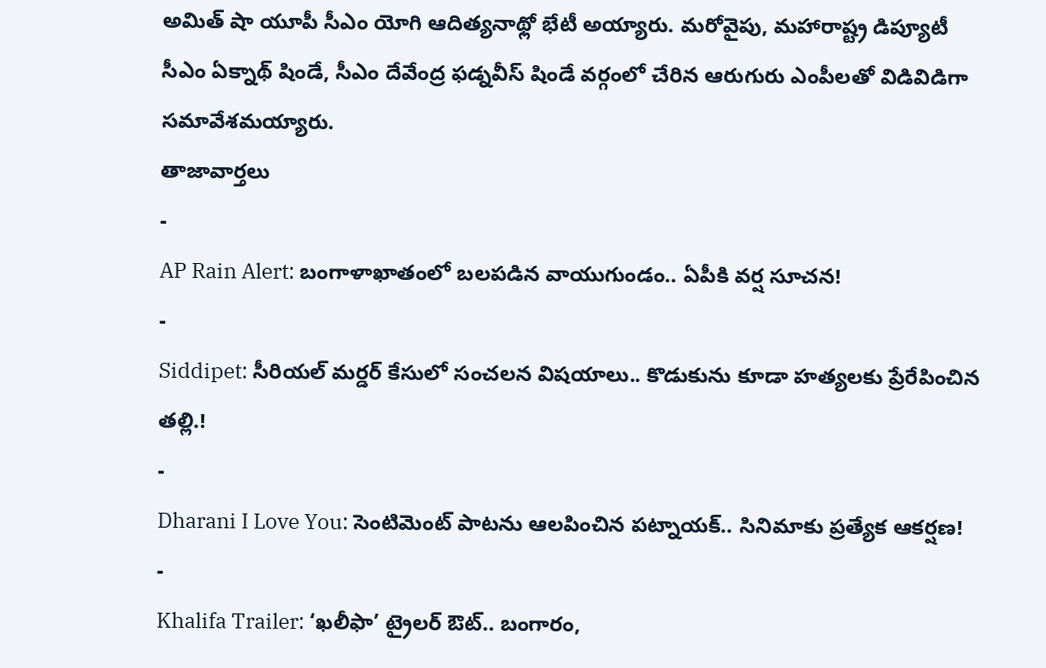అమిత్ షా యూపీ సీఎం యోగి ఆదిత్యనాథ్లో భేటీ అయ్యారు. మరోవైపు, మహారాష్ట్ర డిప్యూటీ సీఎం ఏక్నాథ్ షిండే, సీఎం దేవేంద్ర ఫడ్నవీస్ షిండే వర్గంలో చేరిన ఆరుగురు ఎంపీలతో విడివిడిగా సమావేశమయ్యారు.
తాజావార్తలు
-
AP Rain Alert: బంగాళాఖాతంలో బలపడిన వాయుగుండం.. ఏపీకి వర్ష సూచన!
-
Siddipet: సీరియల్ మర్డర్ కేసులో సంచలన విషయాలు.. కొడుకును కూడా హత్యలకు ప్రేరేపించిన తల్లి.!
-
Dharani I Love You: సెంటిమెంట్ పాటను ఆలపించిన పట్నాయక్.. సినిమాకు ప్రత్యేక ఆకర్షణ!
-
Khalifa Trailer: ‘ఖలీఫా’ ట్రైలర్ ఔట్.. బంగారం,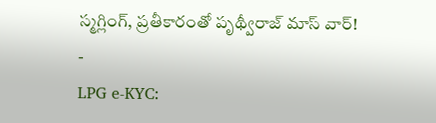స్మగ్లింగ్, ప్రతీకారంతో పృథ్వీరాజ్ మాస్ వార్!
-
LPG e-KYC: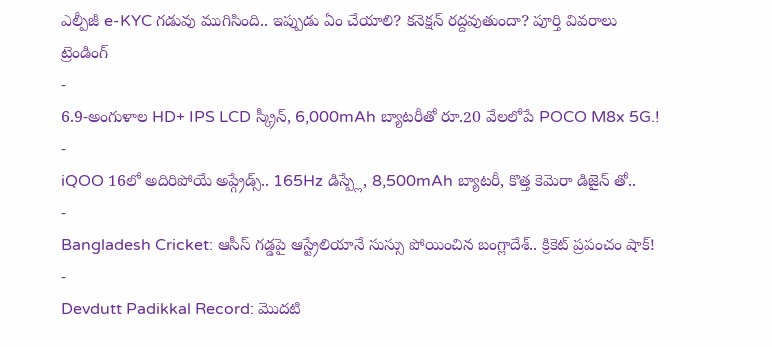ఎల్పీజీ e-KYC గడువు ముగిసింది.. ఇప్పుడు ఏం చేయాలి? కనెక్షన్ రద్దవుతుందా? పూర్తి వివరాలు
ట్రెండింగ్
-
6.9-అంగుళాల HD+ IPS LCD స్క్రీన్, 6,000mAh బ్యాటరీతో రూ.20 వేలలోపే POCO M8x 5G.!
-
iQOO 16లో అదిరిపోయే అప్గ్రేడ్స్.. 165Hz డిస్ప్లే, 8,500mAh బ్యాటరీ, కొత్త కెమెరా డిజైన్ తో..
-
Bangladesh Cricket: ఆసీస్ గడ్డపై ఆస్ట్రేలియానే సుస్సు పోయించిన బంగ్లాదేశ్.. క్రికెట్ ప్రపంచం షాక్!
-
Devdutt Padikkal Record: మొదటి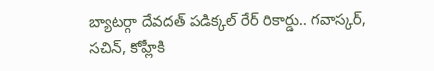బ్యాటర్గా దేవదత్ పడిక్కల్ రేర్ రికార్డు.. గవాస్కర్, సచిన్, కోహ్లీకి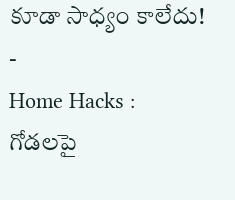కూడా సాధ్యం కాలేదు!
-
Home Hacks : గోడలపై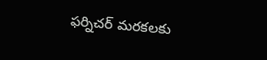ఫర్నిచర్ మరకలకు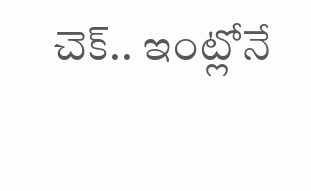చెక్.. ఇంట్లోనే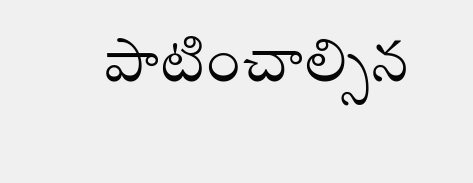పాటించాల్సిన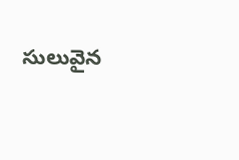సులువైన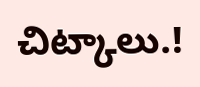చిట్కాలు.!